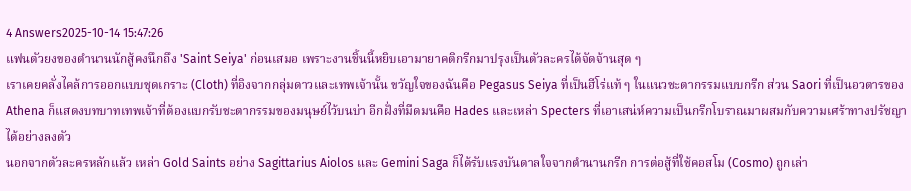4 Answers2025-10-14 15:47:26
แฟนตัวยงของตำนานนักสู้คงนึกถึง 'Saint Seiya' ก่อนเสมอ เพราะงานชิ้นนี้หยิบเอามายาคติกรีกมาปรุงเป็นตัวละครได้จัดจ้านสุด ๆ
เราเคยคลั่งไคล้การออกแบบชุดเกราะ (Cloth) ที่อิงจากกลุ่มดาวและเทพเจ้านั้น ขวัญใจของฉันคือ Pegasus Seiya ที่เป็นฮีโร่แท้ ๆ ในแนวชะตากรรมแบบกรีก ส่วน Saori ที่เป็นอวตารของ Athena ก็แสดงบทบาทเทพเจ้าที่ต้องแบกรับชะตากรรมของมนุษย์ไว้บนบ่า อีกฝั่งที่มืดมนคือ Hades และเหล่า Specters ที่เอาเสน่ห์ความเป็นกรีกโบราณมาผสมกับความเศร้าทางปรัชญาได้อย่างลงตัว
นอกจากตัวละครหลักแล้ว เหล่า Gold Saints อย่าง Sagittarius Aiolos และ Gemini Saga ก็ได้รับแรงบันดาลใจจากตำนานกรีก การต่อสู้ที่ใช้คอสโม (Cosmo) ถูกเล่า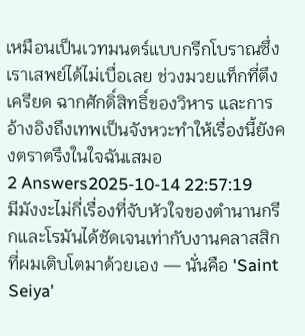เหมือนเป็นเวทมนตร์แบบกรีกโบราณซึ่งเราเสพย์ได้ไม่เบื่อเลย ช่วงมวยแท็กที่ตึงเครียด ฉากศักดิ์สิทธิ์ของวิหาร และการอ้างอิงถึงเทพเป็นจังหวะทำให้เรื่องนี้ยังคงตราตรึงในใจฉันเสมอ
2 Answers2025-10-14 22:57:19
มีมังงะไม่กี่เรื่องที่จับหัวใจของตำนานกรีกและโรมันได้ชัดเจนเท่ากับงานคลาสสิกที่ผมเติบโตมาด้วยเอง — นั่นคือ 'Saint Seiya'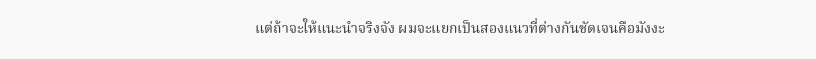แต่ถ้าจะให้แนะนำจริงจัง ผมจะแยกเป็นสองแนวที่ต่างกันชัดเจนคือมังงะ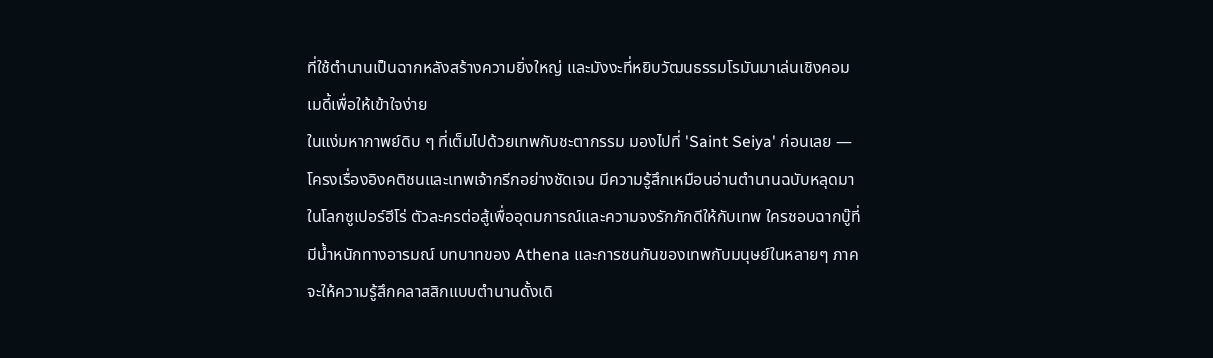ที่ใช้ตำนานเป็นฉากหลังสร้างความยิ่งใหญ่ และมังงะที่หยิบวัฒนธรรมโรมันมาเล่นเชิงคอมเมดี้เพื่อให้เข้าใจง่าย
ในแง่มหากาพย์ดิบ ๆ ที่เต็มไปด้วยเทพกับชะตากรรม มองไปที่ 'Saint Seiya' ก่อนเลย — โครงเรื่องอิงคติชนและเทพเจ้ากรีกอย่างชัดเจน มีความรู้สึกเหมือนอ่านตำนานฉบับหลุดมาในโลกซูเปอร์ฮีโร่ ตัวละครต่อสู้เพื่ออุดมการณ์และความจงรักภักดีให้กับเทพ ใครชอบฉากบู๊ที่มีน้ำหนักทางอารมณ์ บทบาทของ Athena และการชนกันของเทพกับมนุษย์ในหลายๆ ภาคจะให้ความรู้สึกคลาสสิกแบบตำนานดั้งเดิ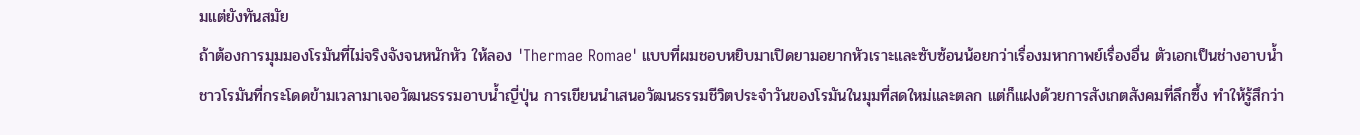มแต่ยังทันสมัย
ถ้าต้องการมุมมองโรมันที่ไม่จริงจังจนหนักหัว ให้ลอง 'Thermae Romae' แบบที่ผมชอบหยิบมาเปิดยามอยากหัวเราะและซับซ้อนน้อยกว่าเรื่องมหากาพย์เรื่องอื่น ตัวเอกเป็นช่างอาบน้ำชาวโรมันที่กระโดดข้ามเวลามาเจอวัฒนธรรมอาบน้ำญี่ปุ่น การเขียนนำเสนอวัฒนธรรมชีวิตประจำวันของโรมันในมุมที่สดใหม่และตลก แต่ก็แฝงด้วยการสังเกตสังคมที่ลึกซึ้ง ทำให้รู้สึกว่า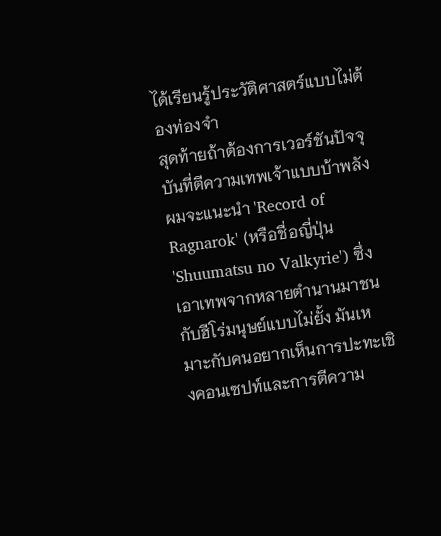ได้เรียนรู้ประวัติศาสตร์แบบไม่ต้องท่องจำ
สุดท้ายถ้าต้องการเวอร์ชันปัจจุบันที่ตีความเทพเจ้าแบบบ้าพลัง ผมจะแนะนำ 'Record of Ragnarok' (หรือชื่อญี่ปุ่น 'Shuumatsu no Valkyrie') ซึ่งเอาเทพจากหลายตำนานมาชนกับฮีโร่มนุษย์แบบไม่ยั้ง มันเหมาะกับคนอยากเห็นการปะทะเชิงคอนเซปท์และการตีความ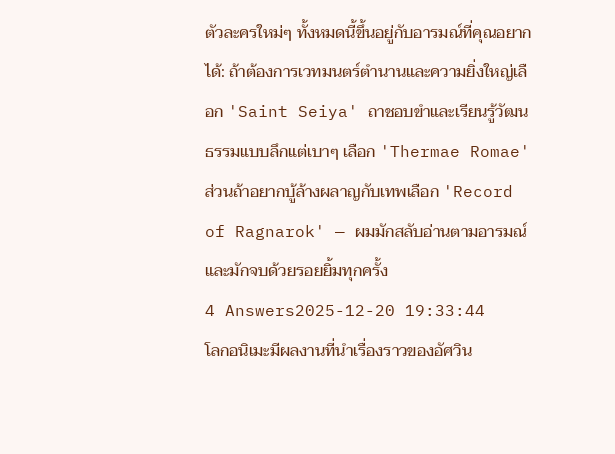ตัวละครใหม่ๆ ทั้งหมดนี้ขึ้นอยู่กับอารมณ์ที่คุณอยากได้: ถ้าต้องการเวทมนตร์ตำนานและความยิ่งใหญ่เลือก 'Saint Seiya' ถาชอบขำและเรียนรู้วัฒนธรรมแบบลึกแต่เบาๆ เลือก 'Thermae Romae' ส่วนถ้าอยากบู้ล้างผลาญกับเทพเลือก 'Record of Ragnarok' — ผมมักสลับอ่านตามอารมณ์และมักจบด้วยรอยยิ้มทุกครั้ง
4 Answers2025-12-20 19:33:44
โลกอนิเมะมีผลงานที่นำเรื่องราวของอัศวิน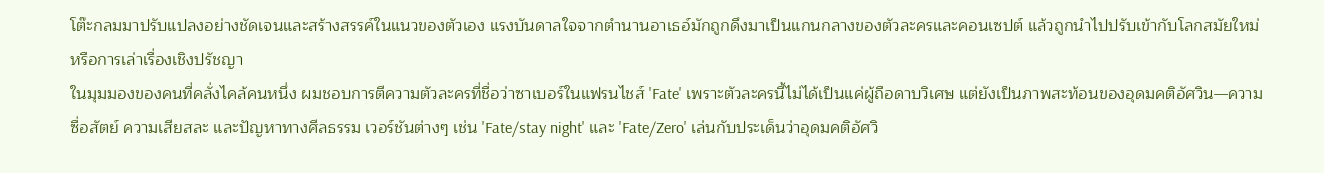โต๊ะกลมมาปรับแปลงอย่างชัดเจนและสร้างสรรค์ในแนวของตัวเอง แรงบันดาลใจจากตำนานอาเธอ์มักถูกดึงมาเป็นแกนกลางของตัวละครและคอนเซปต์ แล้วถูกนำไปปรับเข้ากับโลกสมัยใหม่หรือการเล่าเรื่องเชิงปรัชญา
ในมุมมองของคนที่คลั่งไคล้คนหนึ่ง ผมชอบการตีความตัวละครที่ชื่อว่าซาเบอร์ในแฟรนไชส์ 'Fate' เพราะตัวละครนี้ไม่ได้เป็นแค่ผู้ถือดาบวิเศษ แต่ยังเป็นภาพสะท้อนของอุดมคติอัศวิน—ความซื่อสัตย์ ความเสียสละ และปัญหาทางศีลธรรม เวอร์ชันต่างๆ เช่น 'Fate/stay night' และ 'Fate/Zero' เล่นกับประเด็นว่าอุดมคติอัศวิ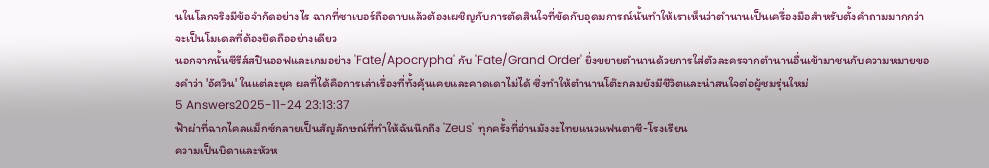นในโลกจริงมีข้อจำกัดอย่างไร ฉากที่ซาเบอร์ถือดาบแล้วต้องเผชิญกับการตัดสินใจที่ขัดกับอุดมการณ์นั้นทำให้เราเห็นว่าตำนานเป็นเครื่องมือสำหรับตั้งคำถามมากกว่าจะเป็นโมเดลที่ต้องยึดถืออย่างเดียว
นอกจากนั้นซีรีส์สปินออฟและเกมอย่าง 'Fate/Apocrypha' กับ 'Fate/Grand Order' ยิ่งขยายตำนานด้วยการใส่ตัวละครจากตำนานอื่นเข้ามาชนกับความหมายของคำว่า 'อัศวิน' ในแต่ละยุค ผลที่ได้คือการเล่าเรื่องที่ทั้งคุ้นเคยและคาดเดาไม่ได้ ซึ่งทำให้ตำนานโต๊ะกลมยังมีชีวิตและน่าสนใจต่อผู้ชมรุ่นใหม่
5 Answers2025-11-24 23:13:37
ฟ้าผ่าที่ฉากไคลแม็กซ์กลายเป็นสัญลักษณ์ที่ทำให้ฉันนึกถึง 'Zeus' ทุกครั้งที่อ่านมังงะไทยแนวแฟนตาซี-โรงเรียน
ความเป็นบิดาและหัวห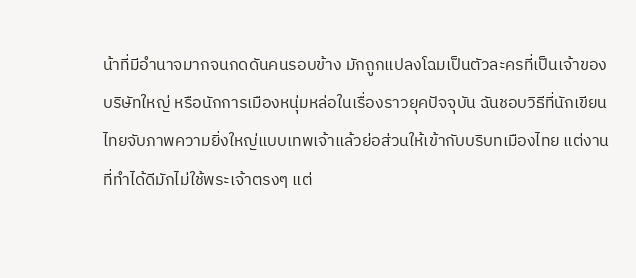น้าที่มีอำนาจมากจนกดดันคนรอบข้าง มักถูกแปลงโฉมเป็นตัวละครที่เป็นเจ้าของบริษัทใหญ่ หรือนักการเมืองหนุ่มหล่อในเรื่องราวยุคปัจจุบัน ฉันชอบวิธีที่นักเขียนไทยจับภาพความยิ่งใหญ่แบบเทพเจ้าแล้วย่อส่วนให้เข้ากับบริบทเมืองไทย แต่งานที่ทำได้ดีมักไม่ใช้พระเจ้าตรงๆ แต่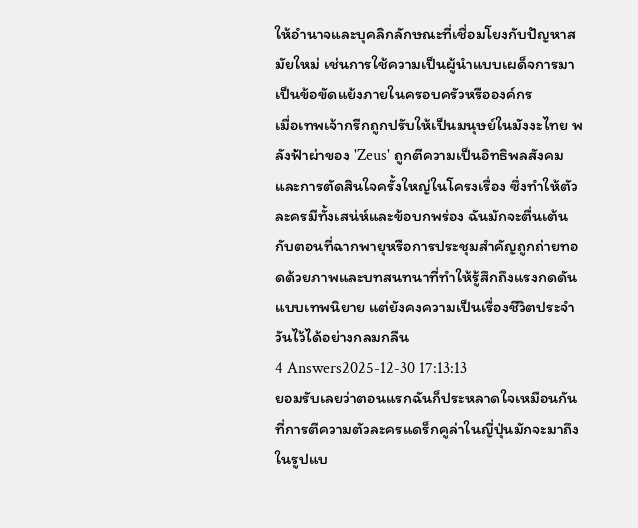ให้อำนาจและบุคลิกลักษณะที่เชื่อมโยงกับปัญหาสมัยใหม่ เช่นการใช้ความเป็นผู้นำแบบเผด็จการมาเป็นข้อขัดแย้งภายในครอบครัวหรือองค์กร
เมื่อเทพเจ้ากรีกถูกปรับให้เป็นมนุษย์ในมังงะไทย พลังฟ้าผ่าของ 'Zeus' ถูกตีความเป็นอิทธิพลสังคมและการตัดสินใจครั้งใหญ่ในโครงเรื่อง ซึ่งทำให้ตัวละครมีทั้งเสน่ห์และข้อบกพร่อง ฉันมักจะตื่นเต้นกับตอนที่ฉากพายุหรือการประชุมสำคัญถูกถ่ายทอดด้วยภาพและบทสนทนาที่ทำให้รู้สึกถึงแรงกดดันแบบเทพนิยาย แต่ยังคงความเป็นเรื่องชีวิตประจำวันไว้ได้อย่างกลมกลืน
4 Answers2025-12-30 17:13:13
ยอมรับเลยว่าตอนแรกฉันก็ประหลาดใจเหมือนกันที่การตีความตัวละครแดร็กคูล่าในญี่ปุ่นมักจะมาถึงในรูปแบ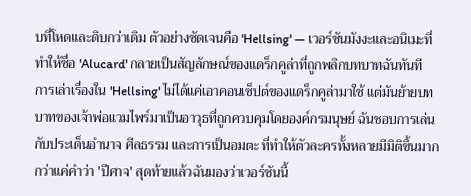บที่โหดและดิบกว่าเดิม ตัวอย่างชัดเจนคือ 'Hellsing' — เวอร์ชันมังงะและอนิเมะที่ทำให้ชื่อ 'Alucard' กลายเป็นสัญลักษณ์ของแดร็กคูล่าที่ถูกพลิกบทบาทฉันทันที
การเล่าเรื่องใน 'Hellsing' ไม่ได้แค่เอาคอนเซ็ปต์ของแดร็กคูล่ามาใช้ แต่มันย้ายบทบาทของเจ้าพ่อแวมไพร์มาเป็นอาวุธที่ถูกควบคุมโดยองค์กรมนุษย์ ฉันชอบการเล่นกับประเด็นอํานาจ ศีลธรรม และการเป็นอมตะ ที่ทำให้ตัวละครทั้งหลายมีมิติขึ้นมากกว่าแค่คำว่า 'ปีศาจ' สุดท้ายแล้วฉันมองว่าเวอร์ชันนี้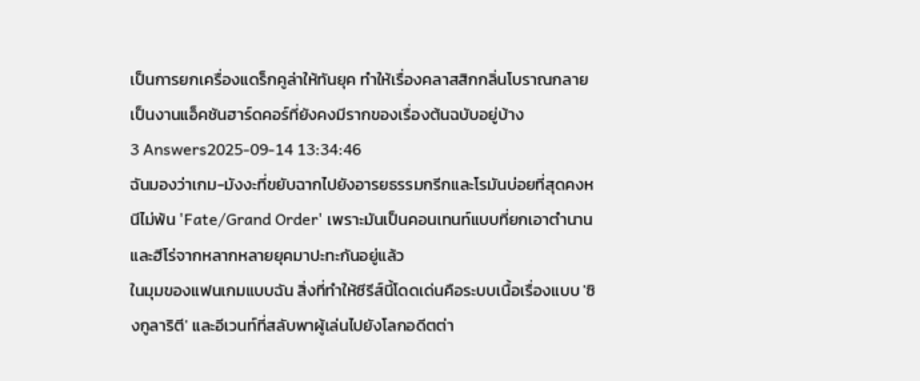เป็นการยกเครื่องแดร็กคูล่าให้ทันยุค ทำให้เรื่องคลาสสิกกลิ่นโบราณกลายเป็นงานแอ็คชันฮาร์ดคอร์ที่ยังคงมีรากของเรื่องต้นฉบับอยู่บ้าง
3 Answers2025-09-14 13:34:46
ฉันมองว่าเกม-มังงะที่ขยับฉากไปยังอารยธรรมกรีกและโรมันบ่อยที่สุดคงหนีไม่พ้น 'Fate/Grand Order' เพราะมันเป็นคอนเทนท์แบบที่ยกเอาตำนานและฮีโร่จากหลากหลายยุคมาปะทะกันอยู่แล้ว
ในมุมของแฟนเกมแบบฉัน สิ่งที่ทำให้ซีรีส์นี้โดดเด่นคือระบบเนื้อเรื่องแบบ 'ซิงกูลาริตี' และอีเวนท์ที่สลับพาผู้เล่นไปยังโลกอดีตต่า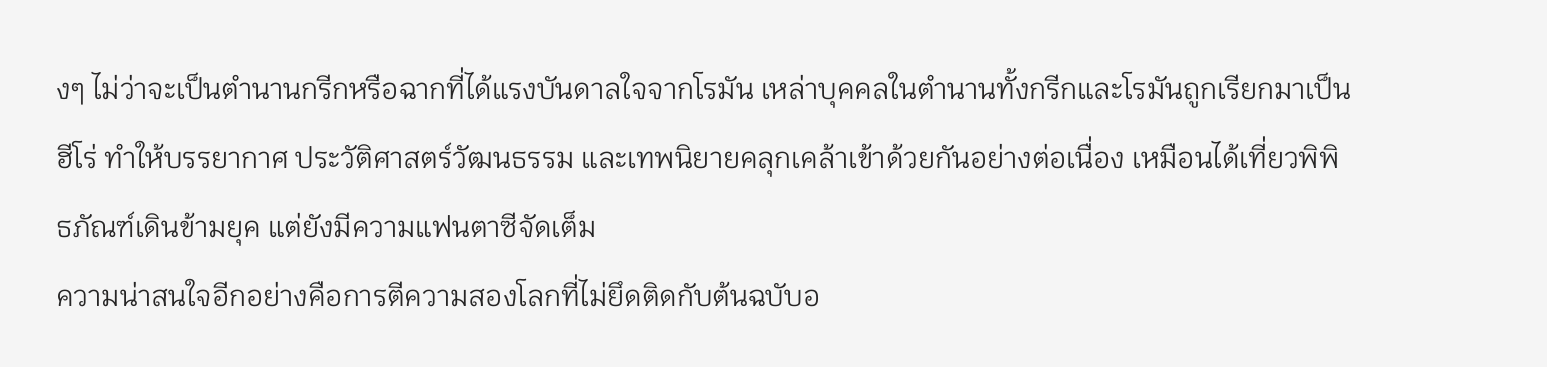งๆ ไม่ว่าจะเป็นตำนานกรีกหรือฉากที่ได้แรงบันดาลใจจากโรมัน เหล่าบุคคลในตำนานทั้งกรีกและโรมันถูกเรียกมาเป็นฮีโร่ ทำให้บรรยากาศ ประวัติศาสตร์วัฒนธรรม และเทพนิยายคลุกเคล้าเข้าด้วยกันอย่างต่อเนื่อง เหมือนได้เที่ยวพิพิธภัณฑ์เดินข้ามยุค แต่ยังมีความแฟนตาซีจัดเต็ม
ความน่าสนใจอีกอย่างคือการตีความสองโลกที่ไม่ยึดติดกับต้นฉบับอ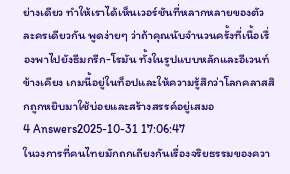ย่างเดียว ทำให้เราได้เห็นเวอร์ชันที่หลากหลายของตัวละครเดียวกัน พูดง่ายๆ ว่าถ้าคุณนับจำนวนครั้งที่เนื้อเรื่องพาไปยังธีมกรีก-โรมัน ทั้งในรูปแบบหลักและอีเวนท์ข้างเคียง เกมนี้อยู่ในท็อปและให้ความรู้สึกว่าโลกคลาสสิกถูกหยิบมาใช้บ่อยและสร้างสรรค์อยู่เสมอ
4 Answers2025-10-31 17:06:47
ในวงการที่คนไทยมักถกเถียงกันเรื่องจริยธรรมของควา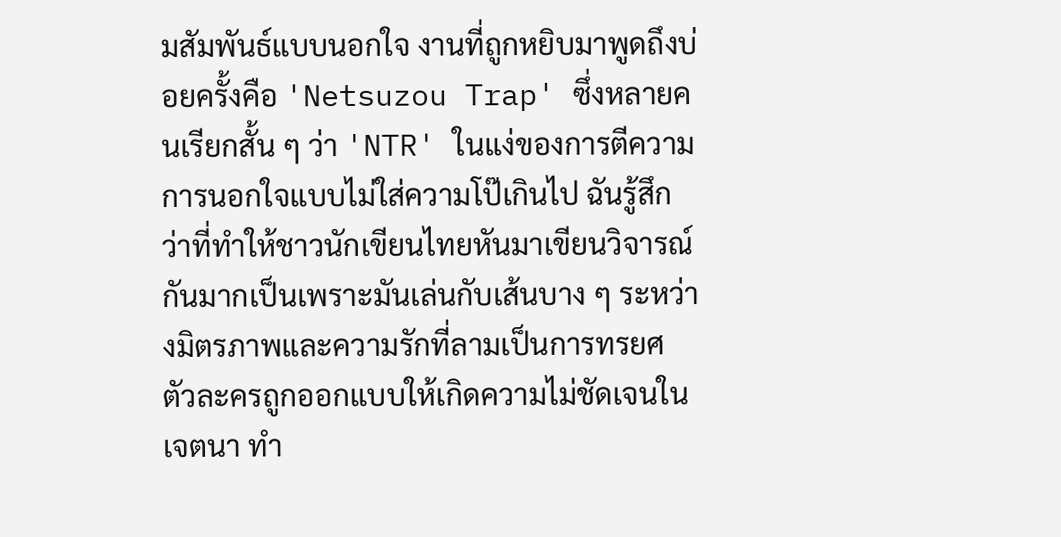มสัมพันธ์แบบนอกใจ งานที่ถูกหยิบมาพูดถึงบ่อยครั้งคือ 'Netsuzou Trap' ซึ่งหลายคนเรียกสั้น ๆ ว่า 'NTR' ในแง่ของการตีความการนอกใจแบบไม่ใส่ความโป๊เกินไป ฉันรู้สึกว่าที่ทำให้ชาวนักเขียนไทยหันมาเขียนวิจารณ์กันมากเป็นเพราะมันเล่นกับเส้นบาง ๆ ระหว่างมิตรภาพและความรักที่ลามเป็นการทรยศ ตัวละครถูกออกแบบให้เกิดความไม่ชัดเจนในเจตนา ทำ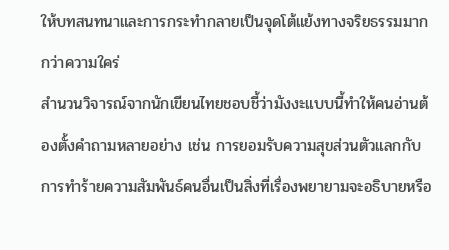ให้บทสนทนาและการกระทำกลายเป็นจุดโต้แย้งทางจริยธรรมมากกว่าความใคร่
สำนวนวิจารณ์จากนักเขียนไทยชอบชี้ว่ามังงะแบบนี้ทำให้คนอ่านต้องตั้งคำถามหลายอย่าง เช่น การยอมรับความสุขส่วนตัวแลกกับการทำร้ายความสัมพันธ์คนอื่นเป็นสิ่งที่เรื่องพยายามจะอธิบายหรือ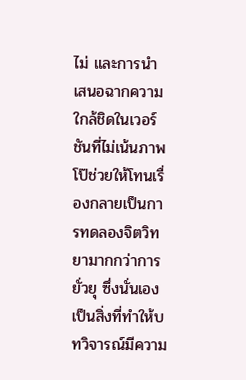ไม่ และการนำเสนอฉากความใกล้ชิดในเวอร์ชันที่ไม่เน้นภาพโป๊ช่วยให้โทนเรื่องกลายเป็นการทดลองจิตวิทยามากกว่าการยั่วยุ ซึ่งนั่นเองเป็นสิ่งที่ทำให้บทวิจารณ์มีความ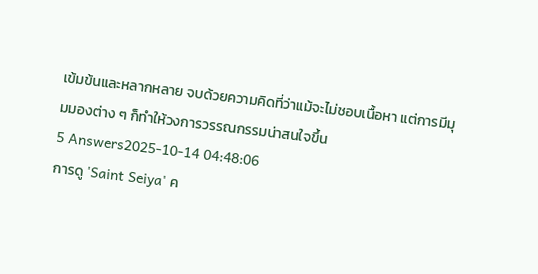เข้มข้นและหลากหลาย จบด้วยความคิดที่ว่าแม้จะไม่ชอบเนื้อหา แต่การมีมุมมองต่าง ๆ ก็ทำให้วงการวรรณกรรมน่าสนใจขึ้น
5 Answers2025-10-14 04:48:06
การดู 'Saint Seiya' ค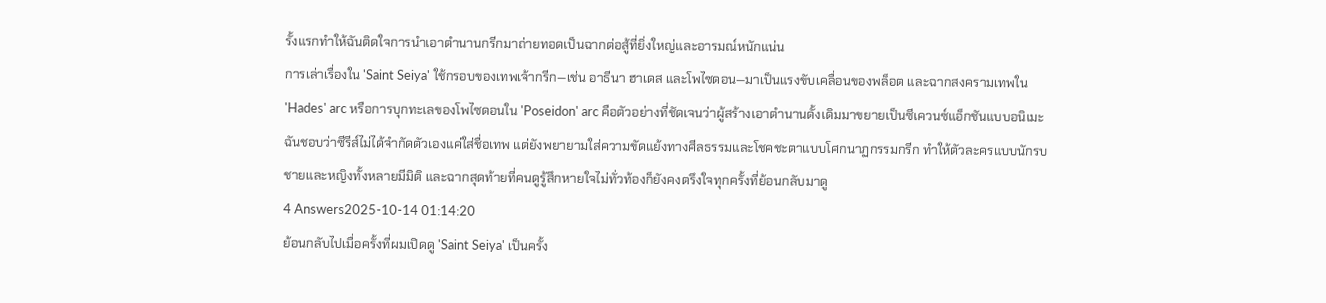รั้งแรกทำให้ฉันติดใจการนำเอาตำนานกรีกมาถ่ายทอดเป็นฉากต่อสู้ที่ยิ่งใหญ่และอารมณ์หนักแน่น
การเล่าเรื่องใน 'Saint Seiya' ใช้กรอบของเทพเจ้ากรีก—เช่น อาธีนา ฮาเดส และโพไซดอน—มาเป็นแรงขับเคลื่อนของพล็อต และฉากสงครามเทพใน 'Hades' arc หรือการบุกทะเลของโพไซดอนใน 'Poseidon' arc คือตัวอย่างที่ชัดเจนว่าผู้สร้างเอาตำนานดั้งเดิมมาขยายเป็นซีเควนซ์แอ็กชันแบบอนิเมะ ฉันชอบว่าซีรีส์ไม่ได้จำกัดตัวเองแค่ใส่ชื่อเทพ แต่ยังพยายามใส่ความขัดแย้งทางศีลธรรมและโชคชะตาแบบโศกนาฏกรรมกรีก ทำให้ตัวละครแบบนักรบชายและหญิงทั้งหลายมีมิติ และฉากสุดท้ายที่คนดูรู้สึกหายใจไม่ทั่วท้องก็ยังคงตรึงใจทุกครั้งที่ย้อนกลับมาดู
4 Answers2025-10-14 01:14:20
ย้อนกลับไปเมื่อครั้งที่ผมเปิดดู 'Saint Seiya' เป็นครั้ง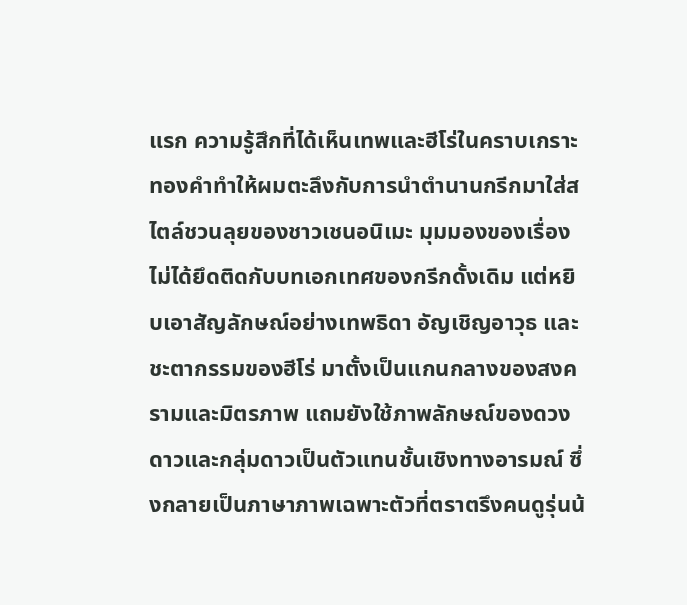แรก ความรู้สึกที่ได้เห็นเทพและฮีโร่ในคราบเกราะทองคำทำให้ผมตะลึงกับการนำตำนานกรีกมาใส่สไตล์ชวนลุยของชาวเชนอนิเมะ มุมมองของเรื่องไม่ได้ยึดติดกับบทเอกเทศของกรีกดั้งเดิม แต่หยิบเอาสัญลักษณ์อย่างเทพธิดา อัญเชิญอาวุธ และชะตากรรมของฮีโร่ มาตั้งเป็นแกนกลางของสงครามและมิตรภาพ แถมยังใช้ภาพลักษณ์ของดวงดาวและกลุ่มดาวเป็นตัวแทนชั้นเชิงทางอารมณ์ ซึ่งกลายเป็นภาษาภาพเฉพาะตัวที่ตราตรึงคนดูรุ่นน้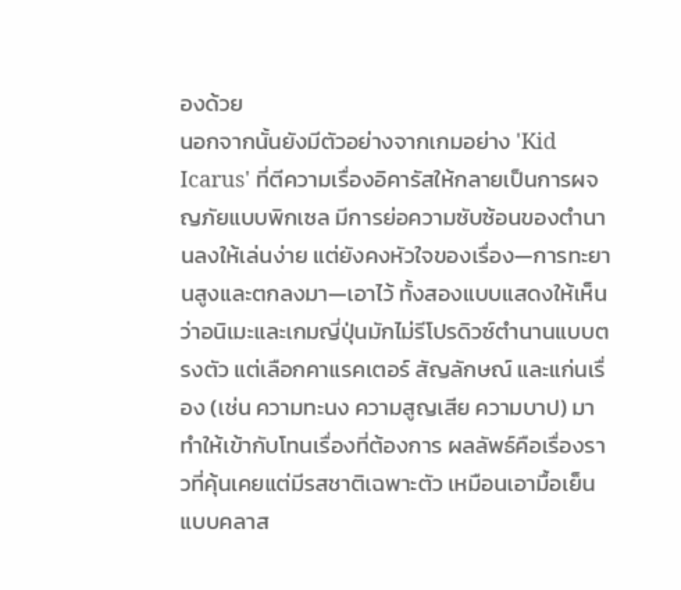องด้วย
นอกจากนั้นยังมีตัวอย่างจากเกมอย่าง 'Kid Icarus' ที่ตีความเรื่องอิคารัสให้กลายเป็นการผจญภัยแบบพิกเซล มีการย่อความซับซ้อนของตำนานลงให้เล่นง่าย แต่ยังคงหัวใจของเรื่อง—การทะยานสูงและตกลงมา—เอาไว้ ทั้งสองแบบแสดงให้เห็นว่าอนิเมะและเกมญี่ปุ่นมักไม่รีโปรดิวซ์ตำนานแบบตรงตัว แต่เลือกคาแรคเตอร์ สัญลักษณ์ และแก่นเรื่อง (เช่น ความทะนง ความสูญเสีย ความบาป) มาทำให้เข้ากับโทนเรื่องที่ต้องการ ผลลัพธ์คือเรื่องราวที่คุ้นเคยแต่มีรสชาติเฉพาะตัว เหมือนเอามื้อเย็นแบบคลาส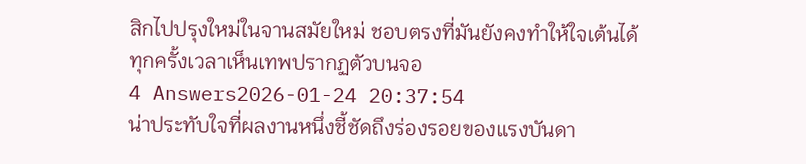สิกไปปรุงใหม่ในจานสมัยใหม่ ชอบตรงที่มันยังคงทำให้ใจเต้นได้ทุกครั้งเวลาเห็นเทพปรากฏตัวบนจอ
4 Answers2026-01-24 20:37:54
น่าประทับใจที่ผลงานหนึ่งชี้ชัดถึงร่องรอยของแรงบันดา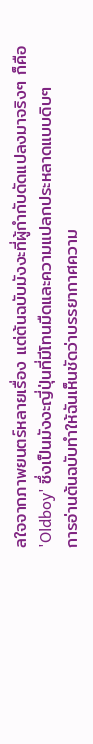ลใจจากภาพยนตร์หลายเรื่อง แต่ต้นฉบับมังงะที่ผู้กำกับดัดแปลงมาจริงๆ ก็คือ 'Oldboy' ซึ่งเป็นมังงะญี่ปุ่นที่มีโทนมืดและความแปลกประหลาดแบบดิบๆ
การอ่านต้นฉบับทำให้ฉันเห็นชัดว่าบรรยากาศความ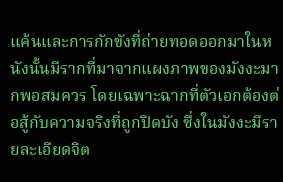แค้นและการกักขังที่ถ่ายทอดออกมาในหนังนั้นมีรากที่มาจากแผงภาพของมังงะมากพอสมควร โดยเฉพาะฉากที่ตัวเอกต้องต่อสู้กับความจริงที่ถูกปิดบัง ซึ่งในมังงะมีรายละเอียดจิต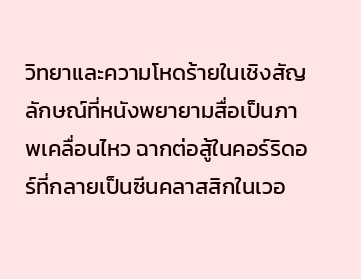วิทยาและความโหดร้ายในเชิงสัญลักษณ์ที่หนังพยายามสื่อเป็นภาพเคลื่อนไหว ฉากต่อสู้ในคอร์ริดอร์ที่กลายเป็นซีนคลาสสิกในเวอ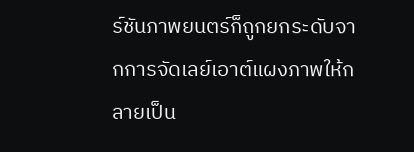ร์ชันภาพยนตร์ก็ถูกยกระดับจากการจัดเลย์เอาต์แผงภาพให้กลายเป็น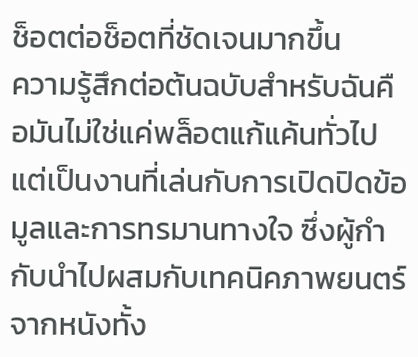ช็อตต่อช็อตที่ชัดเจนมากขึ้น
ความรู้สึกต่อต้นฉบับสำหรับฉันคือมันไม่ใช่แค่พล็อตแก้แค้นทั่วไป แต่เป็นงานที่เล่นกับการเปิดปิดข้อมูลและการทรมานทางใจ ซึ่งผู้กำกับนำไปผสมกับเทคนิคภาพยนตร์จากหนังทั้ง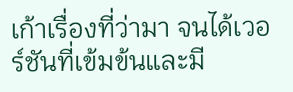เก้าเรื่องที่ว่ามา จนได้เวอร์ชันที่เข้มข้นและมี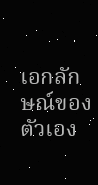เอกลักษณ์ของตัวเอง